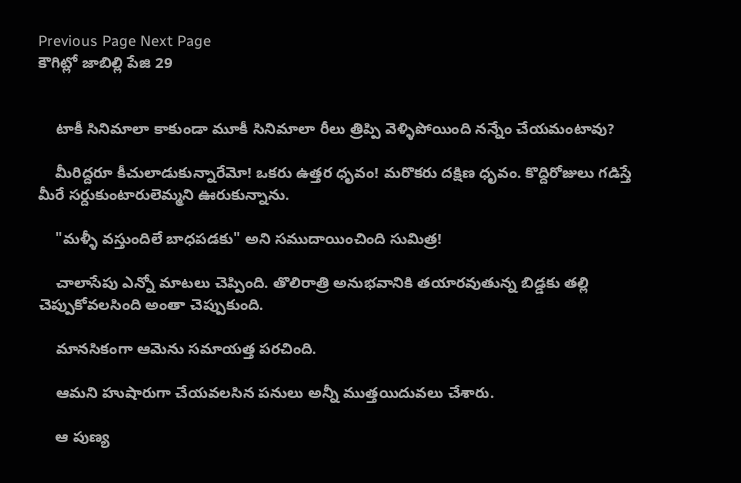Previous Page Next Page
కౌగిట్లో జాబిల్లి పేజి 29


    టాకీ సినిమాలా కాకుండా మూకీ సినిమాలా రీలు త్రిప్పి వెళ్ళిపోయింది నన్నేం చేయమంటావు?

    మీరిద్దరూ కీచులాడుకున్నారేమో! ఒకరు ఉత్తర ధృవం! మరొకరు దక్షిణ ధృవం. కొద్దిరోజులు గడిస్తే మీరే సర్దుకుంటారులెమ్మని ఊరుకున్నాను.

    "మళ్ళీ వస్తుందిలే బాధపడకు" అని సముదాయించింది సుమిత్ర!

    చాలాసేపు ఎన్నో మాటలు చెప్పింది. తొలిరాత్రి అనుభవానికి తయారవుతున్న బిడ్డకు తల్లి చెప్పుకోవలసింది అంతా చెప్పుకుంది.

    మానసికంగా ఆమెను సమాయత్త పరచింది.

    ఆమని హుషారుగా చేయవలసిన పనులు అన్నీ ముత్తయిదువలు చేశారు.

    ఆ పుణ్య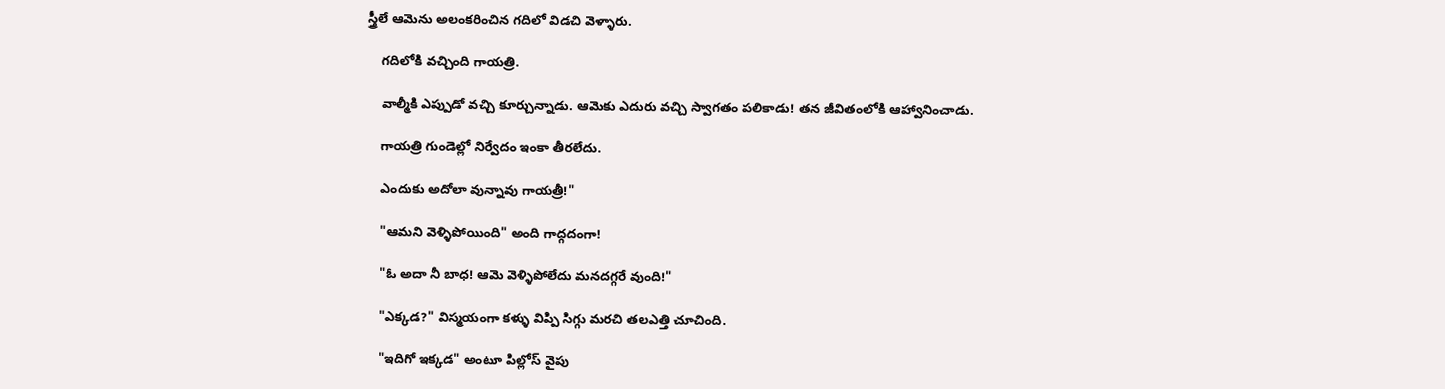స్త్రీలే ఆమెను అలంకరించిన గదిలో విడచి వెళ్ళారు.

    గదిలోకి వచ్చింది గాయత్రి.

    వాల్మీకి ఎప్పుడో వచ్చి కూర్చున్నాడు. ఆమెకు ఎదురు వచ్చి స్వాగతం పలికాడు! తన జీవితంలోకి ఆహ్వానించాడు.

    గాయత్రి గుండెల్లో నిర్వేదం ఇంకా తీరలేదు.

    ఎందుకు అదోలా వున్నావు గాయత్రీ!"

    "ఆమని వెళ్ళిపోయింది" అంది గాద్గదంగా!

    "ఓ అదా నీ బాధ! ఆమె వెళ్ళిపోలేదు మనదగ్గరే వుంది!"

    "ఎక్కడ?" విస్మయంగా కళ్ళు విప్పి సిగ్గు మరచి తలఎత్తి చూచింది.

    "ఇదిగో ఇక్కడ" అంటూ పిల్లోస్ వైపు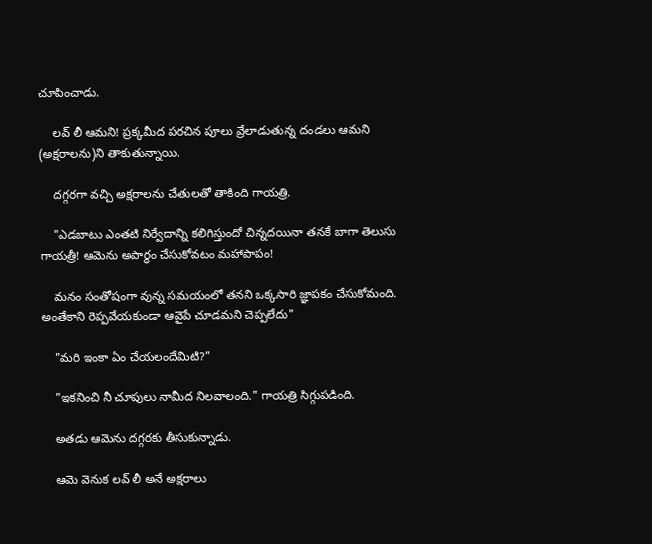చూపించాడు.

    లవ్ లీ ఆమని! ప్రక్కమీద పరచిన పూలు వ్రేలాడుతున్న దండలు ఆమని (అక్షరాలను)ని తాకుతున్నాయి.

    దగ్గరగా వచ్చి అక్షరాలను చేతులతో తాకింది గాయత్రి.

    "ఎడబాటు ఎంతటి నిర్వేదాన్ని కలిగిస్తుందో చిన్నదయినా తనకే బాగా తెలుసు గాయత్రీ! ఆమెను అపార్ధం చేసుకోవటం మహాపాపం!

    మనం సంతోషంగా వున్న సమయంలో తనని ఒక్కసారి జ్ఞాపకం చేసుకోమంది. అంతేకాని రెప్పవేయకుండా ఆవైపే చూడమని చెప్పలేదు"

    "మరి ఇంకా ఏం చేయలందేమిటి?"

    "ఇకనించి నీ చూపులు నామీద నిలవాలంది." గాయత్రి సిగ్గుపడింది.

    అతడు ఆమెను దగ్గరకు తీసుకున్నాడు.

    ఆమె వెనుక లవ్ లీ అనే అక్షరాలు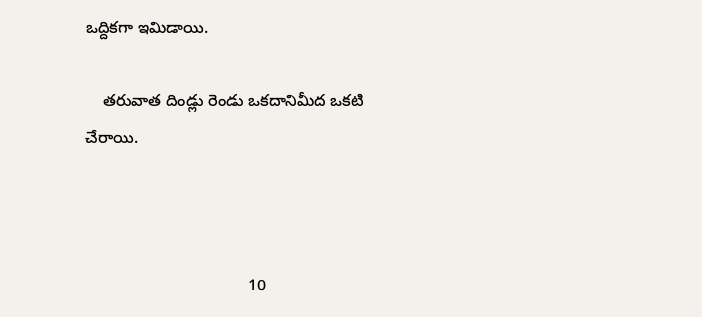ఒద్దికగా ఇమిడాయి.

    తరువాత దిండ్లు రెండు ఒకదానిమీద ఒకటి చేరాయి.



                                    10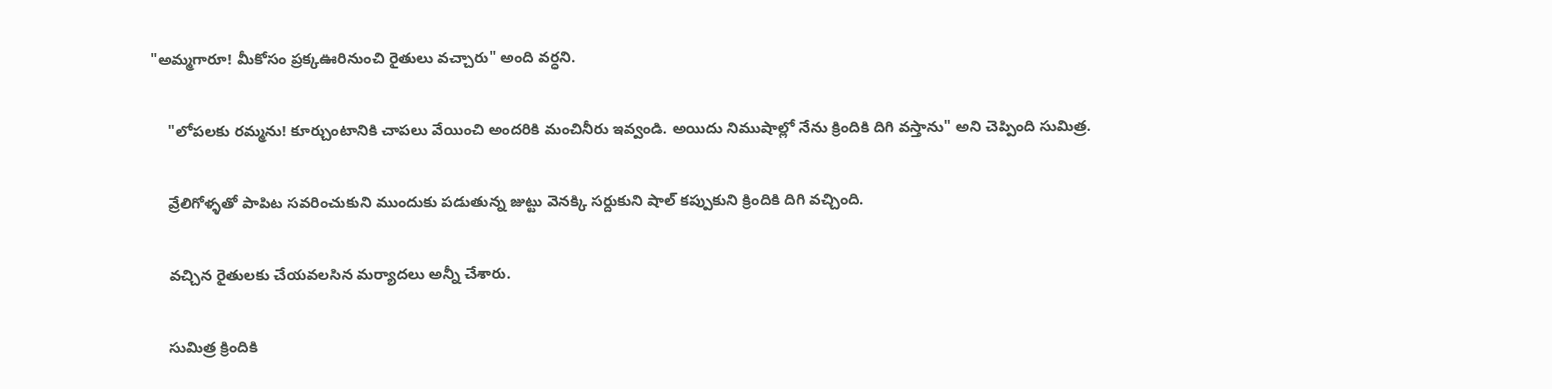"అమ్మగారూ! మీకోసం ప్రక్కఊరినుంచి రైతులు వచ్చారు" అంది వర్ధని.

    "లోపలకు రమ్మను! కూర్చుంటానికి చాపలు వేయించి అందరికి మంచినీరు ఇవ్వండి. అయిదు నిముషాల్లో నేను క్రిందికి దిగి వస్తాను" అని చెప్పింది సుమిత్ర.

    వ్రేలిగోళ్ళతో పాపిట సవరించుకుని ముందుకు పడుతున్న జుట్టు వెనక్కి సర్దుకుని షాల్ కప్పుకుని క్రిందికి దిగి వచ్చింది.

    వచ్చిన రైతులకు చేయవలసిన మర్యాదలు అన్నీ చేశారు.

    సుమిత్ర క్రిందికి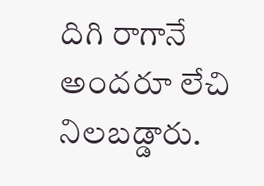దిగి రాగానే అందరూ లేచి నిలబడ్డారు.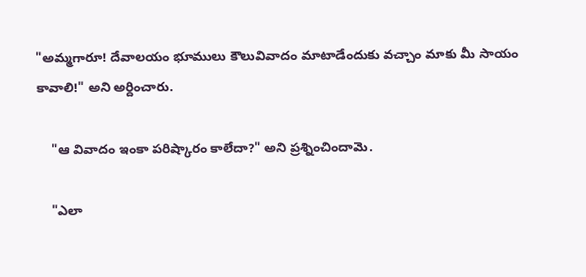"అమ్మగారూ! దేవాలయం భూములు కౌలువివాదం మాటాడేందుకు వచ్చాం మాకు మీ సాయం కావాలి!" అని అర్దించారు.

    "ఆ వివాదం ఇంకా పరిష్కారం కాలేదా?" అని ప్రశ్నించిందామె.

    "ఎలా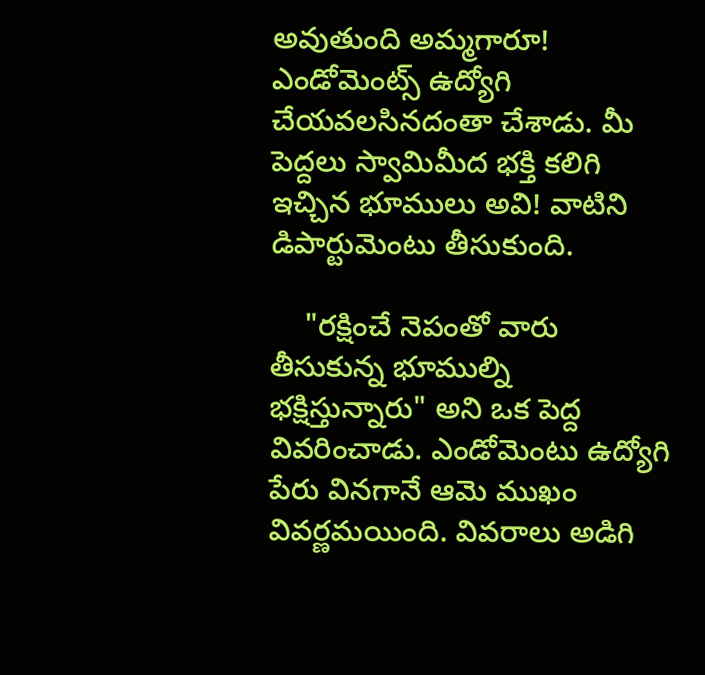అవుతుంది అమ్మగారూ! ఎండోమెంట్స్ ఉద్యోగి చేయవలసినదంతా చేశాడు. మీ పెద్దలు స్వామిమీద భక్తి కలిగి ఇచ్చిన భూములు అవి! వాటిని డిపార్టుమెంటు తీసుకుంది.

    "రక్షించే నెపంతో వారు తీసుకున్న భూముల్ని భక్షిస్తున్నారు" అని ఒక పెద్ద వివరించాడు. ఎండోమెంటు ఉద్యోగి పేరు వినగానే ఆమె ముఖం వివర్ణమయింది. వివరాలు అడిగి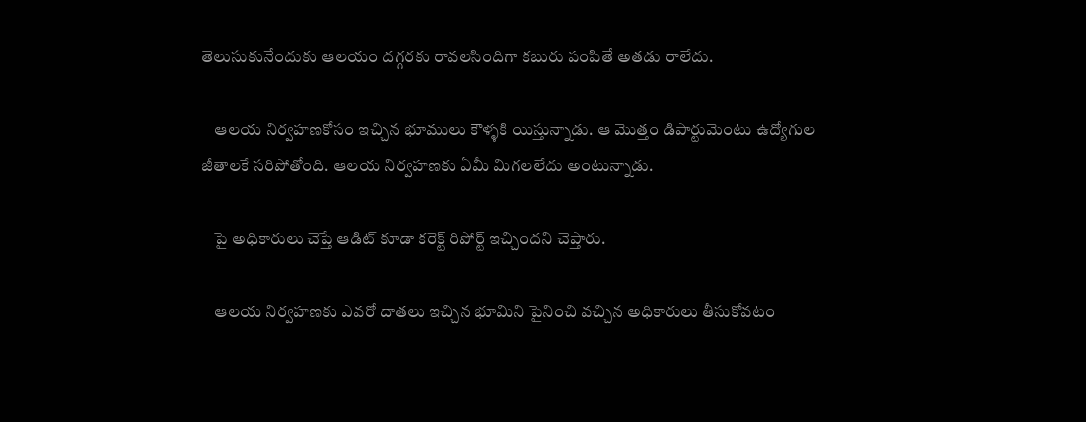తెలుసుకునేందుకు ఆలయం దగ్గరకు రావలసిందిగా కబురు పంపితే అతడు రాలేదు.

    ఆలయ నిర్వహణకోసం ఇచ్చిన భూములు కౌళ్ళకి యిస్తున్నాడు. ఆ మొత్తం డిపార్టుమెంటు ఉద్యోగుల జీతాలకే సరిపోతోంది. ఆలయ నిర్వహణకు ఏమీ మిగలలేదు అంటున్నాడు.

    పై అధికారులు చెప్తే ఆడిట్ కూడా కరెక్ట్ రిపోర్ట్ ఇచ్చిందని చెప్తారు.

    ఆలయ నిర్వహణకు ఎవరో దాతలు ఇచ్చిన భూమిని పైనించి వచ్చిన అధికారులు తీసుకోవటం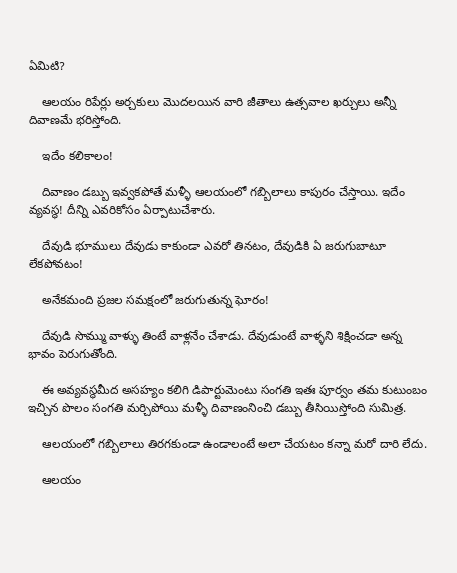ఏమిటి?

    ఆలయం రిపేర్లు అర్చకులు మొదలయిన వారి జీతాలు ఉత్సవాల ఖర్చులు అన్నీ దివాణమే భరిస్తోంది.

    ఇదేం కలికాలం!

    దివాణం డబ్బు ఇవ్వకపోతే మళ్ళీ ఆలయంలో గబ్బిలాలు కాపురం చేస్తాయి. ఇదేం వ్యవస్థ! దీన్ని ఎవరికోసం ఏర్పాటుచేశారు.

    దేవుడి భూములు దేవుడు కాకుండా ఎవరో తినటం, దేవుడికి ఏ జరుగుబాటూ లేకపోవటం!

    అనేకమంది ప్రజల సమక్షంలో జరుగుతున్న ఘోరం!

    దేవుడి సొమ్ము వాళ్ళు తింటే వాళ్లనేం చేశాడు. దేవుడుంటే వాళ్ళని శిక్షించడా అన్న భావం పెరుగుతోంది.

    ఈ అవ్యవస్థమీద అసహ్యం కలిగి డిపార్టుమెంటు సంగతి ఇతః పూర్వం తమ కుటుంబం ఇచ్చిన పొలం సంగతి మర్చిపోయి మళ్ళీ దివాణంనించి డబ్బు తీసియిస్తోంది సుమిత్ర.

    ఆలయంలో గబ్బిలాలు తిరగకుండా ఉండాలంటే అలా చేయటం కన్నా మరో దారి లేదు.

    ఆలయం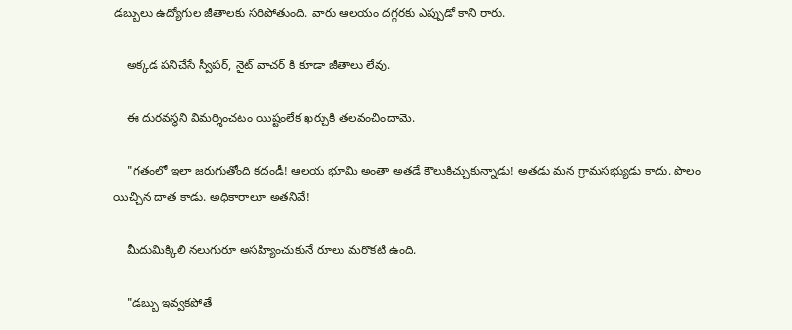డబ్బులు ఉద్యోగుల జీతాలకు సరిపోతుంది. వారు ఆలయం దగ్గరకు ఎప్పుడో కాని రారు.

    అక్కడ పనిచేసే స్వీపర్, నైట్ వాచర్ కి కూడా జీతాలు లేవు.

    ఈ దురవస్థని విమర్శించటం యిష్టంలేక ఖర్చుకి తలవంచిందామె.

    "గతంలో ఇలా జరుగుతోంది కదండీ! ఆలయ భూమి అంతా అతడే కౌలుకిచ్చుకున్నాడు! అతడు మన గ్రామసభ్యుడు కాదు. పొలం యిచ్చిన దాత కాడు. అధికారాలూ అతనివే!

    మీదుమిక్కిలి నలుగురూ అసహ్యించుకునే రూలు మరొకటి ఉంది.

    "డబ్బు ఇవ్వకపోతే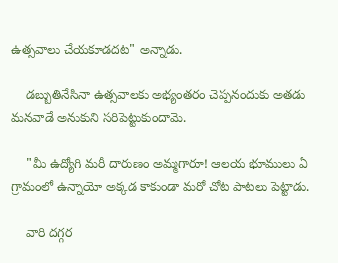ఉత్సవాలు చేయకూడదట" అన్నాడు.

    డబ్బుతినేసినా ఉత్సవాలకు అభ్యంతరం చెప్పనందుకు అతడు మనవాడే అనుకుని సరిపెట్టుకుందామె.

    "మీ ఉద్యోగి మరీ దారుణం అమ్మగారూ! ఆలయ భూములు ఏ గ్రామంలో ఉన్నాయో అక్కడ కాకుండా మరో చోట పాటలు పెట్టాడు.

    వారి దగ్గర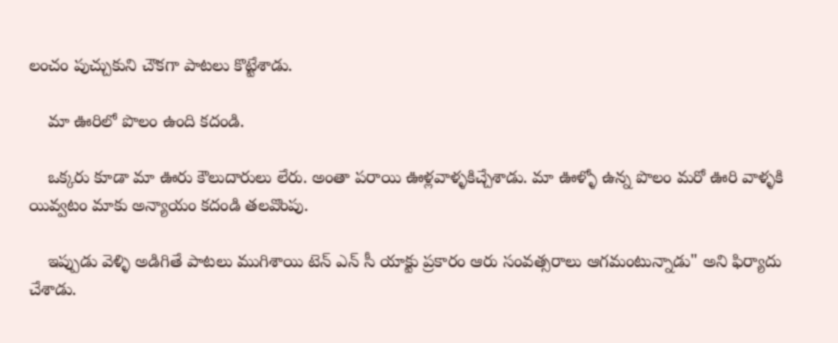లంచం పుచ్చుకుని చౌకగా పాటలు కొట్టేశాడు.

    మా ఊరిలో పొలం ఉంది కదండి.

    ఒక్కరు కూడా మా ఊరు కౌలుదారులు లేరు. అంతా పరాయి ఊళ్లవాళ్ళకిచ్చేశాడు. మా ఊళ్ళో ఉన్న పొలం మరో ఊరి వాళ్ళకి యివ్వటం మాకు అన్యాయం కదండి తలవొంపు.

    ఇప్పుడు వెళ్ళి అడిగితే పాటలు ముగిశాయి టెన్ ఎన్ సీ యాక్టు ప్రకారం ఆరు సంవత్సరాలు ఆగమంటున్నాడు" అని ఫిర్యాదు చేశాడు.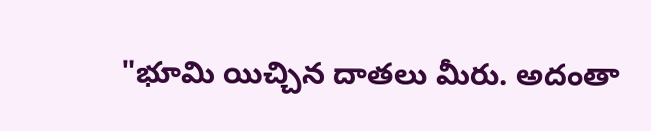"భూమి యిచ్చిన దాతలు మీరు. అదంతా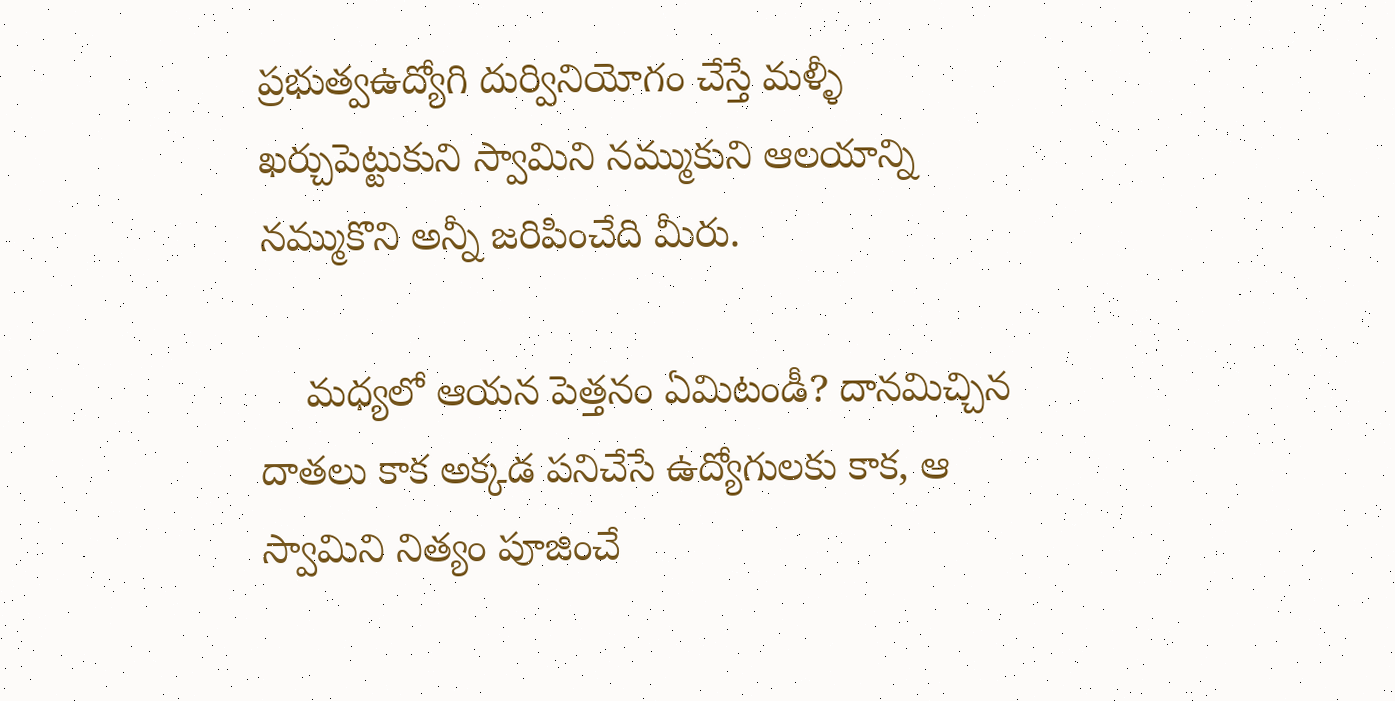ప్రభుత్వఉద్యోగి దుర్వినియోగం చేస్తే మళ్ళీ ఖర్చుపెట్టుకుని స్వామిని నమ్ముకుని ఆలయాన్ని నమ్ముకొని అన్నీ జరిపించేది మీరు.

    మధ్యలో ఆయన పెత్తనం ఏమిటండీ? దానమిచ్చిన దాతలు కాక అక్కడ పనిచేసే ఉద్యోగులకు కాక, ఆ స్వామిని నిత్యం పూజించే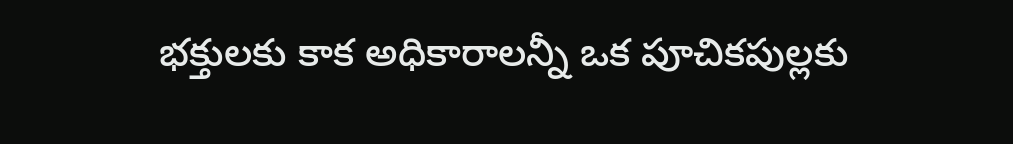భక్తులకు కాక అధికారాలన్నీ ఒక పూచికపుల్లకు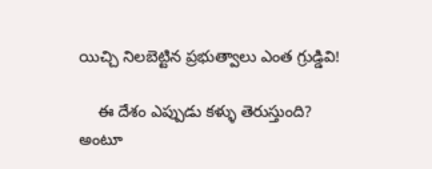యిచ్చి నిలబెట్టిన ప్రభుత్వాలు ఎంత గ్రుడ్డివి!

    ఈ దేశం ఎప్పుడు కళ్ళు తెరుస్తుంది? అంటూ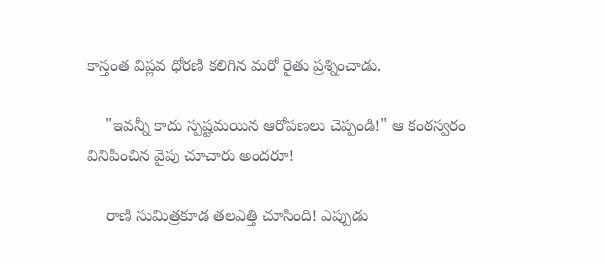కాస్తంత విప్లవ ధోరణి కలిగిన మరో రైతు ప్రశ్నించాడు.

    "ఇవన్నీ కాదు స్పష్టమయిన ఆరోపణలు చెప్పండి!" ఆ కంఠస్వరం వినిపించిన వైపు చూచారు అందరూ!

    రాణి సుమిత్రకూడ తలఎత్తి చూసింది! ఎప్పుడు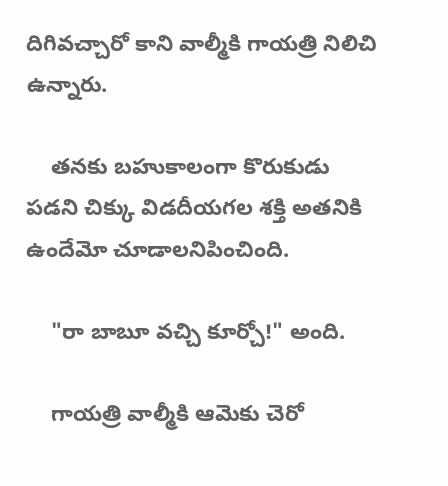దిగివచ్చారో కాని వాల్మీకి గాయత్రి నిలిచి ఉన్నారు.

    తనకు బహుకాలంగా కొరుకుడు పడని చిక్కు విడదీయగల శక్తి అతనికి ఉందేమో చూడాలనిపించింది.

    "రా బాబూ వచ్చి కూర్చో!" అంది.

    గాయత్రి వాల్మీకి ఆమెకు చెరో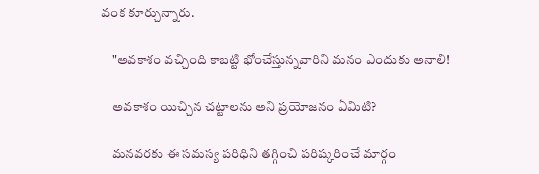వంక కూర్చున్నారు.

    "అవకాశం వచ్చింది కాబట్టి భోంచేస్తున్నవారిని మనం ఎందుకు అనాలి!

    అవకాశం యిచ్చిన చట్టాలను అని ప్రయోజనం ఏమిటి?

    మనవరకు ఈ సమస్య పరిధిని తగ్గించి పరిష్కరించే మార్గం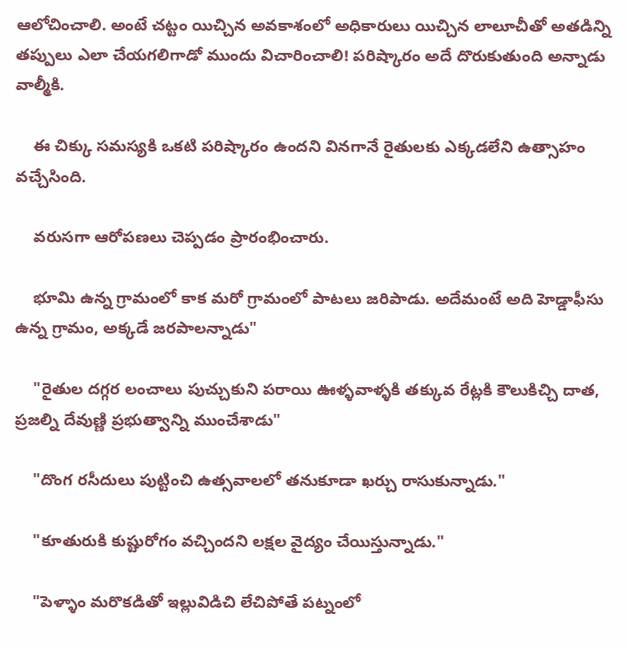ఆలోచించాలి. అంటే చట్టం యిచ్చిన అవకాశంలో అధికారులు యిచ్చిన లాలూచీతో అతడిన్ని తప్పులు ఎలా చేయగలిగాడో ముందు విచారించాలి! పరిష్కారం అదే దొరుకుతుంది అన్నాడు వాల్మీకి.

    ఈ చిక్కు సమస్యకి ఒకటి పరిష్కారం ఉందని వినగానే రైతులకు ఎక్కడలేని ఉత్సాహం వచ్చేసింది.

    వరుసగా ఆరోపణలు చెప్పడం ప్రారంభించారు.

    భూమి ఉన్న గ్రామంలో కాక మరో గ్రామంలో పాటలు జరిపాడు. అదేమంటే అది హెడ్డాఫీసు ఉన్న గ్రామం, అక్కడే జరపాలన్నాడు"

    "రైతుల దగ్గర లంచాలు పుచ్చుకుని పరాయి ఊళ్ళవాళ్ళకి తక్కువ రేట్లకి కౌలుకిచ్చి దాత, ప్రజల్ని దేవుణ్ణి ప్రభుత్వాన్ని ముంచేశాడు"

    "దొంగ రసీదులు పుట్టించి ఉత్సవాలలో తనుకూడా ఖర్చు రాసుకున్నాడు."

    "కూతురుకి కుష్టురోగం వచ్చిందని లక్షల వైద్యం చేయిస్తున్నాడు."

    "పెళ్ళాం మరొకడితో ఇల్లువిడిచి లేచిపోతే పట్నంలో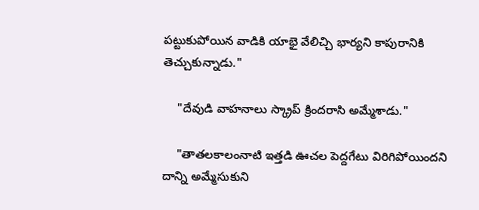పట్టుకుపోయిన వాడికి యాభై వేలిచ్చి భార్యని కాపురానికి తెచ్చుకున్నాడు."

    "దేవుడి వాహనాలు స్క్రాప్ క్రిందరాసి అమ్మేశాడు."

    "తాతలకాలంనాటి ఇత్తడి ఊచల పెద్దగేటు విరిగిపోయిందని దాన్ని అమ్మేసుకుని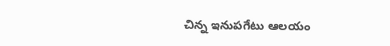చిన్న ఇనుపగేటు ఆలయం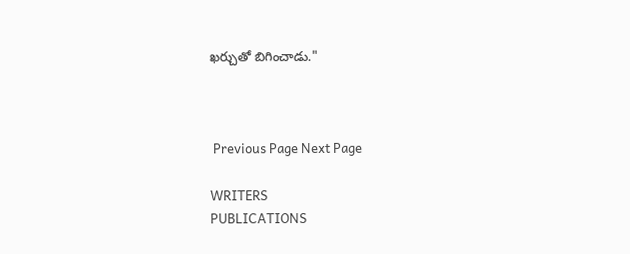ఖర్చుతో బిగించాడు."



 Previous Page Next Page

WRITERS
PUBLICATIONS